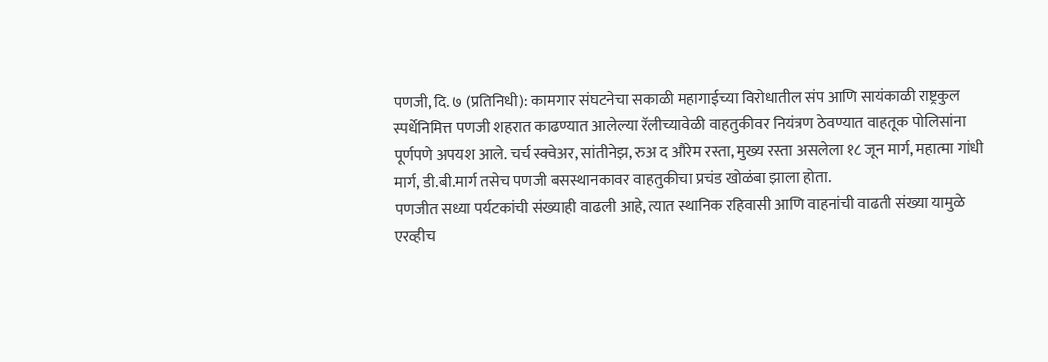पणजी, दि. ७ (प्रतिनिधी): कामगार संघटनेचा सकाळी महागाईच्या विरोधातील संप आणि सायंकाळी राष्ट्रकुल स्पर्धेनिमित्त पणजी शहरात काढण्यात आलेल्या रॅलीच्यावेळी वाहतुकीवर नियंत्रण ठेवण्यात वाहतूक पोलिसांना पूर्णपणे अपयश आले. चर्च स्क्वेअर, सांतीनेझ, रुअ द औरेम रस्ता, मुख्य रस्ता असलेला १८ जून मार्ग, महात्मा गांधी मार्ग, डी.बी.मार्ग तसेच पणजी बसस्थानकावर वाहतुकीचा प्रचंड खोळंबा झाला होता.
पणजीत सध्या पर्यटकांची संख्याही वाढली आहे, त्यात स्थानिक रहिवासी आणि वाहनांची वाढती संख्या यामुळे एरव्हीच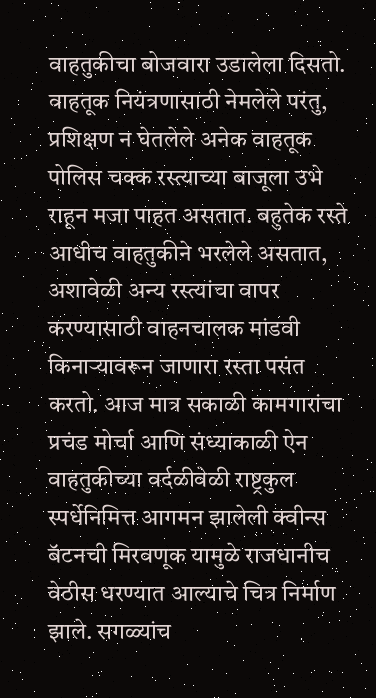वाहतुकीचा बोजवारा उडालेला दिसतो. वाहतूक नियंत्रणासाठी नेमलेले परंतु, प्रशिक्षण न घेतलेले अनेक वाहतूक पोलिस चक्क रस्त्याच्या बाजूला उभे राहून मजा पाहत असतात. बहुतेक रस्ते आधीच वाहतुकीने भरलेले असतात, अशावेळी अन्य रस्त्यांचा वापर करण्यासाठी वाहनचालक मांडवी किनाऱ्यावरून जाणारा रस्ता पसंत करतो. आज मात्र सकाळी कामगारांचा प्रचंड मोर्चा आणि संध्याकाळी ऐन वाहतुकीच्या वर्दळीवेळी राष्ट्रकुल स्पर्धेनिमित्त आगमन झालेली क्वीन्स बॅटनची मिरवणूक यामुळे राजधानीच वेठीस धरण्यात आल्याचे चित्र निर्माण झाले. सगळ्यांच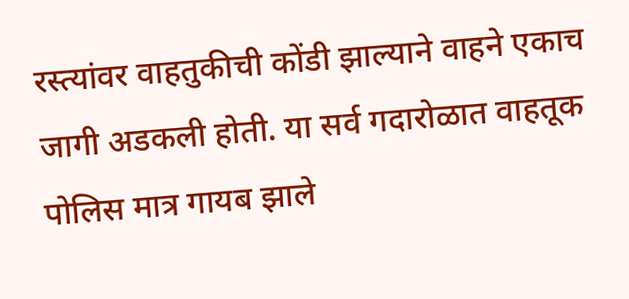रस्त्यांवर वाहतुकीची कोंडी झाल्याने वाहने एकाच जागी अडकली होती. या सर्व गदारोळात वाहतूक पोलिस मात्र गायब झाले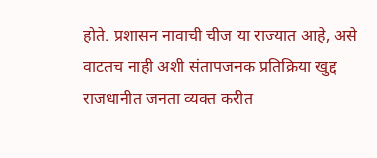होते. प्रशासन नावाची चीज या राज्यात आहे, असे वाटतच नाही अशी संतापजनक प्रतिक्रिया खुद्द राजधानीत जनता व्यक्त करीत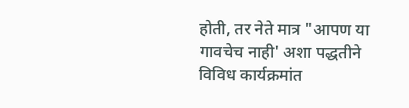होती, तर नेते मात्र "आपण या गावचेच नाही' अशा पद्धतीने विविध कार्यक्रमांत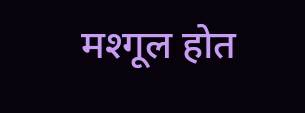मश्गूल होत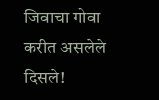जिवाचा गोवा करीत असलेले दिसले!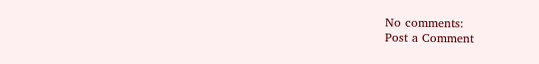No comments:
Post a Comment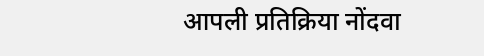आपली प्रतिक्रिया नोंदवा